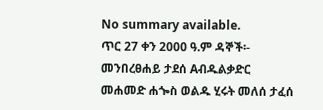No summary available.
ጥር 27 ቀን 2000 ዓ.ም ዳኞች፡- መንበረፀሐይ ታደሰ Aብዱልቃድር መሐመድ ሐጐስ ወልዱ ሂሩት መለሰ ታፈሰ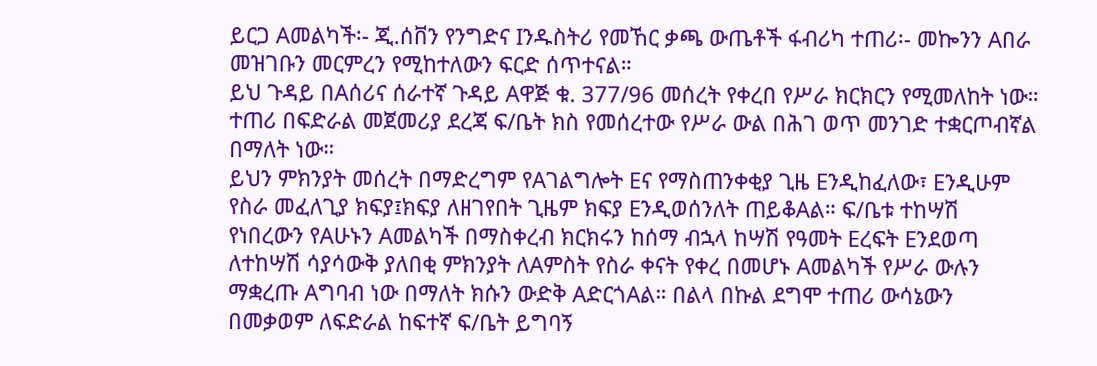ይርጋ Aመልካች፡- ጂ.ሰቨን የንግድና Iንዱስትሪ የመኸር ቃጫ ውጤቶች ፋብሪካ ተጠሪ፡- መኰንን Aበራ መዝገቡን መርምረን የሚከተለውን ፍርድ ሰጥተናል።
ይህ ጉዳይ በAሰሪና ሰራተኛ ጉዳይ Aዋጅ ቁ. 377/96 መሰረት የቀረበ የሥራ ክርክርን የሚመለከት ነው። ተጠሪ በፍድራል መጀመሪያ ደረጃ ፍ/ቤት ክስ የመሰረተው የሥራ ውል በሕገ ወጥ መንገድ ተቋርጦብኛል በማለት ነው።
ይህን ምክንያት መሰረት በማድረግም የAገልግሎት Eና የማስጠንቀቂያ ጊዜ Eንዲከፈለው፣ Eንዲሁም የስራ መፈለጊያ ክፍያ፤ክፍያ ለዘገየበት ጊዜም ክፍያ Eንዲወሰንለት ጠይቆAል። ፍ/ቤቱ ተከሣሽ የነበረውን የAሁኑን Aመልካች በማስቀረብ ክርክሩን ከሰማ ብኋላ ከሣሽ የዓመት Eረፍት Eንደወጣ ለተከሣሽ ሳያሳውቅ ያለበቂ ምክንያት ለAምስት የስራ ቀናት የቀረ በመሆኑ Aመልካች የሥራ ውሉን ማቋረጡ Aግባብ ነው በማለት ክሱን ውድቅ AድርጎAል። በልላ በኩል ደግሞ ተጠሪ ውሳኔውን በመቃወም ለፍድራል ከፍተኛ ፍ/ቤት ይግባኝ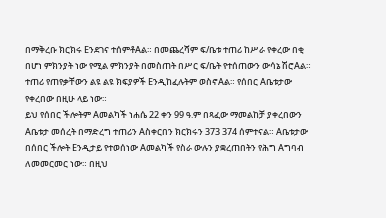በማቅረቡ ክርክሩ Eንደገና ተሰምቶAል። በመጨረሻም ፍ/ቤቱ ተጠሪ ከሥራ የቀረው በቂ በሆነ ምክንያት ነው የሚል ምክንያት በመስጠት በሥር ፍ/ቤት የተሰጠውን ውሳኔ ሽሮAል። ተጠሪ የጠየቃቸውን ልዩ ልዩ ክፍያዎች Eንዲከፈሉትም ወስኖAል። የሰበር Aቤቱታው የቀረበው በዚሁ ላይ ነው።
ይህ የሰበር ችሎትም Aመልካች ነሐሴ 22 ቀን 99 ዓ.ም በጻፈው ማመልከቻ ያቀረበውን Aቤቱታ መሰረት በማድረግ ተጠሪን Aስቀርበን ክርክሩን 373 374 ሰምተናል። Aቤቱታው በሰበር ችሎት Eንዲታይ የተወሰነው Aመልካች የስራ ውሉን ያቋረጠበትን የሕግ Aግባብ ለመመርመር ነው። በዚህ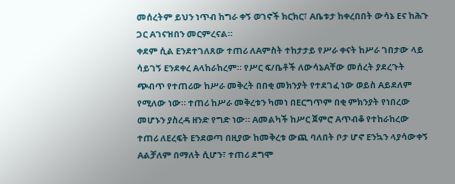መሰረትም ይህን ነጥብ ከግራ ቀኝ ወገኖች ክርክር፣ Aቤቱታ ከቀረበበት ውሳኔ Eና ከሕጉ ጋር Aገናዝበን መርምረናል።
ቀደም ሲል Eንደተገለጸው ተጠሪ ለAምስት ተከታታይ የሥራ ቀናት ከሥራ ገበታው ላይ ሳይገኝ Eንደቀረ Aላከራከረም። የሥር ፍ/ቤቶች ለውሳኔAቸው መሰረት ያደረጉት ጭብጥ የተጠሪው ከሥራ መቅረት በበቂ መክንያት የተደገፈ ነው ወይስ Aይደለም የሚለው ነው። ተጠሪ ከሥራ መቅረቱን ካመነ በEርግጥም በቂ ምክንያት የነበረው መሆኑን ያስረዳ ዘንድ የግድ ነው። Aመልካች ከሥር ጀምሮ Aጥብቆ የተከራከረው ተጠሪ ለEረፍት Eንደወጣ በዚያው ከመቅረቱ ውጪ ባለበት ቦታ ሆኖ Eንኳን ላያሳውቀኝ Aልቻለም በማለት ሲሆን፣ ተጠሪ ደግሞ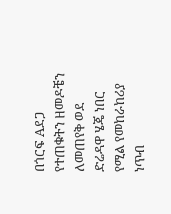በጎርፍ Aደጋ የተጠቁትን ዘመዶቼን ለመጠየቅ ወደ ድሬዳዋ ሄጄ ነበር የሚል የመከራከሪያ ነጥብ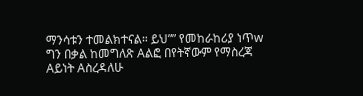ማንሳቱን ተመልክተናል። ይህ”” የመከራከሪያ ነጥw ግን በቃል ከመግለጽ Aልፎ በየትኛውም የማስረጃ Aይነት Aስረዳለሁ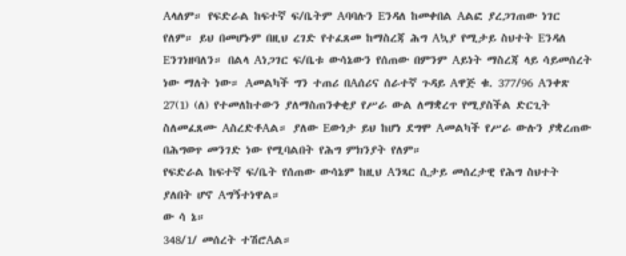Aላለም። የፍድራል ከፍተኛ ፍ/ቤትም Aባባሉን Eንዳለ ከመቀበል Aልፎ ያረጋገጠው ነገር የለም። ይህ በመሆኑም በዚህ ረገድ የተፈጸመ ከማስረጃ ሕግ Aኳያ የሚታይ ስህተት Eንዳለ Eንገነዘባለን። በልላ Aነጋገር ፍ/ቤቱ ውሳኔውን የሰጠው በምንም Aይነት ማስረጃ ላይ ሳይመሰረት ነው ማለት ነው። Aመልካች ግን ተጠሪ በAሰሪና ሰራተኛ ጉዳይ Aዋጅ ቁ. 377/96 Aንቀጽ 27(1) (ለ) የተመለከተውን ያለማስጠንቀቂያ የሥራ ውል ለማቋረጥ የሚያስችል ድርጊት ስለመፈጸሙ AስረድቶAል። ያለው Eውነታ ይህ ከሆነ ደግሞ Aመልካች የሥራ ውሉን ያቋረጠው በሕግወጥ መንገድ ነው የሚባልበት የሕግ ምክንያት የለም።
የፍድራል ከፍተኛ ፍ/ቤት የሰጠው ውሳኔም ከዚህ Aንጻር ሲታይ መሰረታዊ የሕግ ስህተት ያለበት ሆኖ Aግኝተነዋል።
ው ሳ ኔ።
348/1/ መሰረት ተሽሮAል።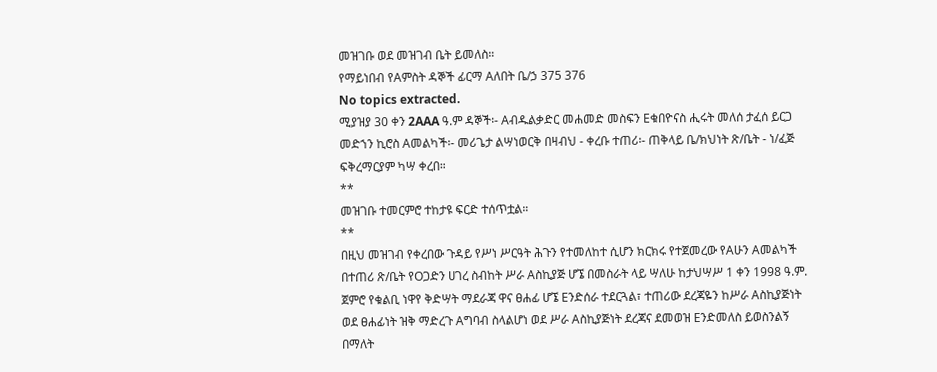መዝገቡ ወደ መዝገብ ቤት ይመለስ።
የማይነበብ የAምስት ዳኞች ፊርማ Aለበት ቤ/ኃ 375 376
No topics extracted.
ሚያዝያ 30 ቀን 2AAA ዓ.ም ዳኞች፡- Aብዱልቃድር መሐመድ መስፍን Eቁበዮናስ ሒሩት መለሰ ታፈሰ ይርጋ መድኀን ኪሮስ Aመልካች፡- መሪጌታ ልሣነወርቅ በዛብህ - ቀረቡ ተጠሪ፡- ጠቅላይ ቤ/ክህነት ጽ/ቤት - ነ/ፈጅ ፍቅረማርያም ካሣ ቀረበ።
**
መዝገቡ ተመርምሮ ተከታዩ ፍርድ ተሰጥቷል።
**
በዚህ መዝገብ የቀረበው ጉዳይ የሥነ ሥርዓት ሕጉን የተመለከተ ሲሆን ክርክሩ የተጀመረው የAሁን Aመልካች በተጠሪ ጽ/ቤት የOጋድን ሀገረ ስብከት ሥራ Aስኪያጅ ሆኜ በመስራት ላይ ሣለሁ ከታህሣሥ 1 ቀን 1998 ዓ.ም. ጀምሮ የቁልቢ ነዋየ ቅድሣት ማደራጃ ዋና ፀሐፊ ሆኜ Eንድሰራ ተደርጓል፣ ተጠሪው ደረጃዬን ከሥራ Aስኪያጅነት ወደ ፀሐፊነት ዝቅ ማድረጉ Aግባብ ስላልሆነ ወደ ሥራ Aስኪያጅነት ደረጃና ደመወዝ Eንድመለስ ይወስንልኝ በማለት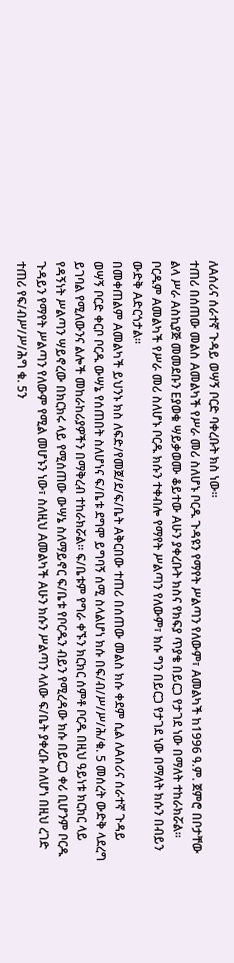ለAሰሪና ሰራተኛ ጉዳይ ወሣኝ ቦርድ ባቀረቡት ክስ ነው።
ተጠሪ በሰጠው መልስ Aመልካች የሥራ መሪ ስለሆኑ ቦርዱ ጉዳዩን የማየት ሥልጣን የለውም፣ Aመልካች ከ1996 ዓ.ም. ጀምሮ በቦታቸው ልላ ሥራ Aስኪያጅ መመደቡን Eያወቁ ሣይቃወሙ ቆይተው Aሁን ያቀረቡት ክስና የክፍያ ጥያቄ በይርጋ የታገደ ነው በማለት ተከራክሯል። ቦርዱም Aመልካች የሥራ መሪ ስለሆኑ ቦርዱ ክሱን ተቀብሎ የማየት ሥልጣን የለውም፣ ክሱ ግን በይርጋ የታገደ ነው በማለት ክሱን በብይን ውድቅ Aድርጎታል።
በመቀጠልም Aመልካች ይህንኑ ክስ ለፍድ/የመጀ/ደ/ፍ/ቤት Aቅርበው ተጠሪ በሰጠው መልስ ክሱ ቀደም ሲል ለAሰሪና ሰራተኛ ጉዳይ ወሣኝ ቦርድ ቀርቦ ቦርዱ ውሣኔ የሰጠበት ስለሆነና ፍ/ቤቱ ደግሞ ይግባኝ ሰሚ ስላልሆነ ክሱ በፍ/ብ/ሥ/ሥ/ሕ/ቁ. 5 መሰረት ውድቅ ላደረግ ይገባል የሚለውንና ልሎች መከራከሪያዎችን በማቅረብ ተከራክሯል። ፍ/ቤቱም የግራ ቀኙን ክርክር ሰምቶ ቦርዱ በዚህ ዓይነቱ ክርክር ላይ የዳኝነት ሥልጣን ሣይኖረው በክርክሩ ላይ የሚሰጠው ውሣኔ ስለማይኖር ፍ/ቤቱ የቦርዱን ብይን የሚረዳው ክሱ በይርጋ ቀሪ ቢሆንም ቦርዱ ጉዳይን የማየት ሥልጣን የለውም የሚል መሆኑን ነው፣ ስለዚህ Aመልካች Aሁን ክሱን ሥልጣን ላለው ፍ/ቤት ያቀረቡ ስለሆነ በዚህ ረገድ ተጠሪ የፍ/ብሥ/ሥ/ሕግ ቁ. 5ን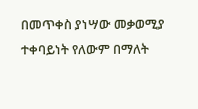በመጥቀስ ያነሣው መቃወሚያ ተቀባይነት የለውም በማለት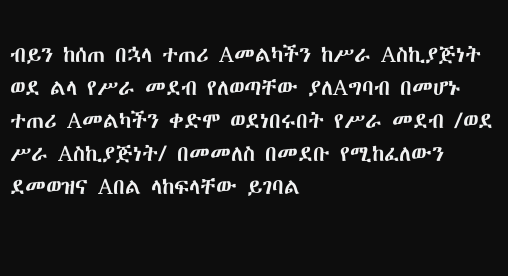ብይን ከሰጠ በኋላ ተጠሪ Aመልካችን ከሥራ Aስኪያጅነት ወደ ልላ የሥራ መደብ የለወጣቸው ያለAግባብ በመሆኑ ተጠሪ Aመልካችን ቀድሞ ወደነበሩበት የሥራ መደብ /ወደ ሥራ Aስኪያጅነት/ በመመለስ በመደቡ የሚከፈለውን ደመወዝና Aበል ላከፍላቸው ይገባል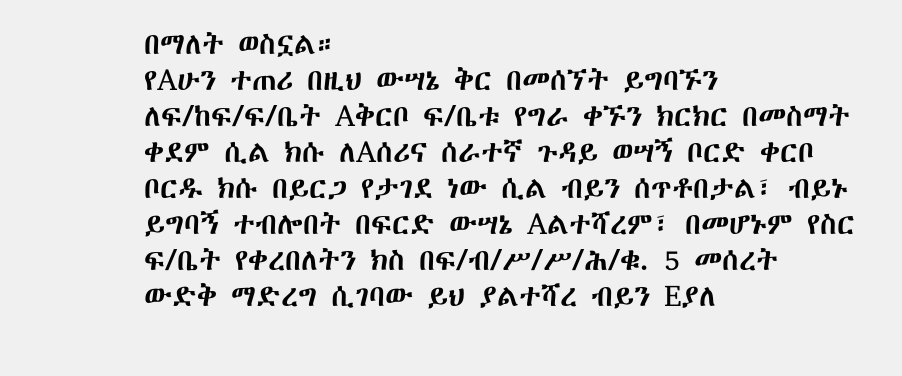በማለት ወስኗል።
የAሁን ተጠሪ በዚህ ውሣኔ ቅር በመሰኘት ይግባኙን ለፍ/ከፍ/ፍ/ቤት Aቅርቦ ፍ/ቤቱ የግራ ቀኙን ክርክር በመስማት ቀደም ሲል ክሱ ለAሰሪና ሰራተኛ ጉዳይ ወሣኝ ቦርድ ቀርቦ ቦርዱ ክሱ በይርጋ የታገደ ነው ሲል ብይን ሰጥቶበታል፣ ብይኑ ይግባኝ ተብሎበት በፍርድ ውሣኔ Aልተሻረም፣ በመሆኑም የስር ፍ/ቤት የቀረበለትን ክስ በፍ/ብ/ሥ/ሥ/ሕ/ቁ. 5 መሰረት ውድቅ ማድረግ ሲገባው ይህ ያልተሻረ ብይን Eያለ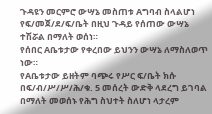ጉዳዩን መርምሮ ውሣኔ መስጠቱ Aግባብ ስላልሆነ የፍ/መጀ/ደ/ፍ/ቤት በዚህ ጉዳይ የሰጠው ውሣኔ ተሽሯል በማለት ወሰነ።
የሰበር Aቤቱታው የቀረበው ይህንን ውሣኔ ለማስለወጥ ነው።
የAቤቱታው ይዘትም ባጭሩ የሥር ፍ/ቤት ክሱ በፍ/ብ/ሥ/ሥ/ሕ/ቁ. 5 መሰረት ውድቅ ላደረግ ይገባል በማለት መወሰኑ የሕግ ስህተት ስለሆነ ላታረም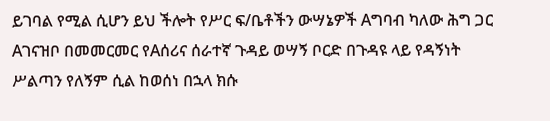ይገባል የሚል ሲሆን ይህ ችሎት የሥር ፍ/ቤቶችን ውሣኔዎች Aግባብ ካለው ሕግ ጋር Aገናዝቦ በመመርመር የAሰሪና ሰራተኛ ጉዳይ ወሣኝ ቦርድ በጉዳዩ ላይ የዳኝነት ሥልጣን የለኝም ሲል ከወሰነ በኋላ ክሱ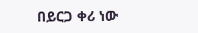በይርጋ ቀሪ ነው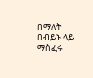በማለት በብይኑ ላይ ማስፈሩ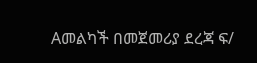Aመልካች በመጀመሪያ ደረጃ ፍ/